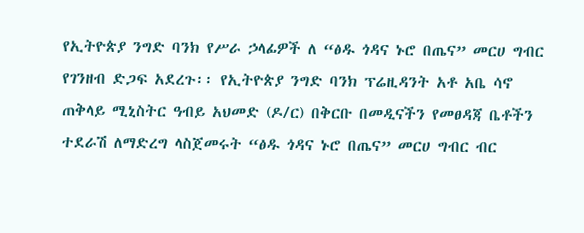የኢትዮጵያ ንግድ ባንክ የሥራ ኃላፊዎች ለ “ፅዱ ጎዳና ኑሮ በጤና” መርሀ ግብር የገንዘብ ድጋፍ አደረጉ፡፡ የኢትዮጵያ ንግድ ባንክ ፕሬዚዳንት አቶ አቤ ሳኖ ጠቅላይ ሚኒስትር ዓብይ አህመድ (ዶ/ር) በቅርቡ በመዲናችን የመፀዳጃ ቤቶችን ተደራሽ ለማድረግ ላስጀመሩት “ፅዱ ጎዳና ኑሮ በጤና” መርሀ ግብር ብር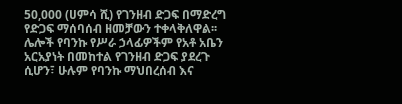50,000 (ሀምሳ ሺ) የገንዘብ ድጋፍ በማድረግ የድጋፍ ማሰባሰብ ዘመቻውን ተቀላቅለዋል፡፡ ሌሎች የባንኩ የሥራ ኃላፊዎችም የአቶ አቤን አርአያነት በመከተል የገንዘብ ድጋፍ ያደረጉ ሲሆን፣ ሁሉም የባንኩ ማህበረሰብ እና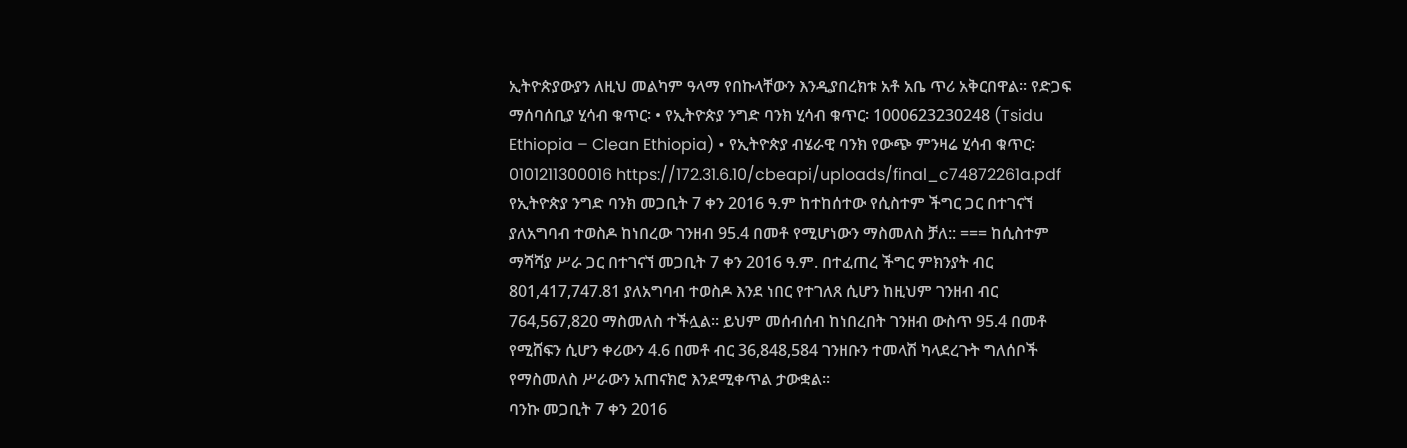ኢትዮጵያውያን ለዚህ መልካም ዓላማ የበኩላቸውን እንዲያበረክቱ አቶ አቤ ጥሪ አቅርበዋል፡፡ የድጋፍ ማሰባሰቢያ ሂሳብ ቁጥር፡ • የኢትዮጵያ ንግድ ባንክ ሂሳብ ቁጥር፡ 1000623230248 (Tsidu Ethiopia – Clean Ethiopia) • የኢትዮጵያ ብሄራዊ ባንክ የውጭ ምንዛሬ ሂሳብ ቁጥር፡ 0101211300016 https://172.31.6.10/cbeapi/uploads/final_c74872261a.pdf
የኢትዮጵያ ንግድ ባንክ መጋቢት 7 ቀን 2016 ዓ.ም ከተከሰተው የሲስተም ችግር ጋር በተገናኘ ያለአግባብ ተወስዶ ከነበረው ገንዘብ 95.4 በመቶ የሚሆነውን ማስመለስ ቻለ:: === ከሲስተም ማሻሻያ ሥራ ጋር በተገናኘ መጋቢት 7 ቀን 2016 ዓ.ም. በተፈጠረ ችግር ምክንያት ብር 801,417,747.81 ያለአግባብ ተወስዶ እንደ ነበር የተገለጸ ሲሆን ከዚህም ገንዘብ ብር 764,567,820 ማስመለስ ተችሏል፡፡ ይህም መሰብሰብ ከነበረበት ገንዘብ ውስጥ 95.4 በመቶ የሚሸፍን ሲሆን ቀሪውን 4.6 በመቶ ብር 36,848,584 ገንዘቡን ተመላሽ ካላደረጉት ግለሰቦች የማስመለስ ሥራውን አጠናክሮ እንደሚቀጥል ታውቋል፡፡
ባንኩ መጋቢት 7 ቀን 2016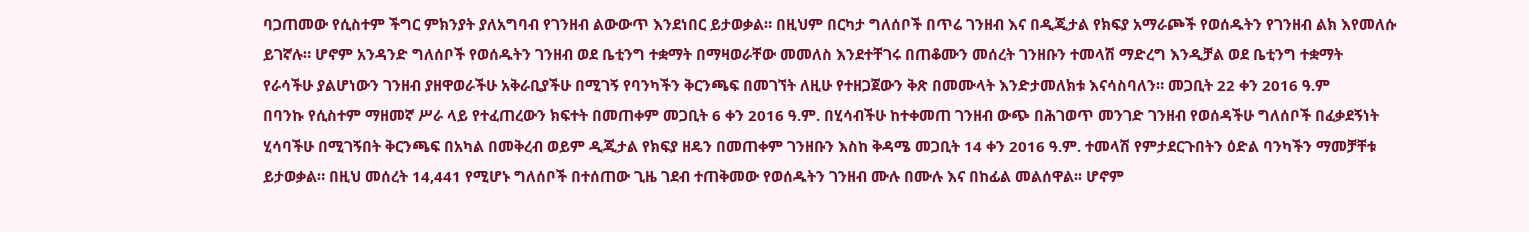ባጋጠመው የሲስተም ችግር ምክንያት ያለአግባብ የገንዘብ ልውውጥ እንደነበር ይታወቃል። በዚህም በርካታ ግለሰቦች በጥሬ ገንዘብ እና በዲጂታል የክፍያ አማራጮች የወሰዱትን የገንዘብ ልክ እየመለሱ ይገኛሉ። ሆኖም አንዳንድ ግለሰቦች የወሰዱትን ገንዘብ ወደ ቤቲንግ ተቋማት በማዛወራቸው መመለስ እንደተቸገሩ በጠቆሙን መሰረት ገንዘቡን ተመላሽ ማድረግ እንዲቻል ወደ ቤቲንግ ተቋማት የራሳችሁ ያልሆነውን ገንዘብ ያዘዋወራችሁ አቅራቢያችሁ በሚገኝ የባንካችን ቅርንጫፍ በመገኘት ለዚሁ የተዘጋጀውን ቅጽ በመሙላት እንድታመለክቱ እናሳስባለን። መጋቢት 22 ቀን 2016 ዓ.ም
በባንኩ የሲስተም ማዘመኛ ሥራ ላይ የተፈጠረውን ክፍተት በመጠቀም መጋቢት 6 ቀን 2016 ዓ.ም. በሂሳብችሁ ከተቀመጠ ገንዘብ ውጭ በሕገወጥ መንገድ ገንዘብ የወሰዳችሁ ግለሰቦች በፈቃደኝነት ሂሳባችሁ በሚገኝበት ቅርንጫፍ በአካል በመቅረብ ወይም ዲጂታል የክፍያ ዘዴን በመጠቀም ገንዘቡን እስከ ቅዳሜ መጋቢት 14 ቀን 2016 ዓ.ም. ተመላሽ የምታደርጉበትን ዕድል ባንካችን ማመቻቸቱ ይታወቃል። በዚህ መሰረት 14,441 የሚሆኑ ግለሰቦች በተሰጠው ጊዜ ገደብ ተጠቅመው የወሰዱትን ገንዘብ ሙሉ በሙሉ እና በከፊል መልሰዋል፡፡ ሆኖም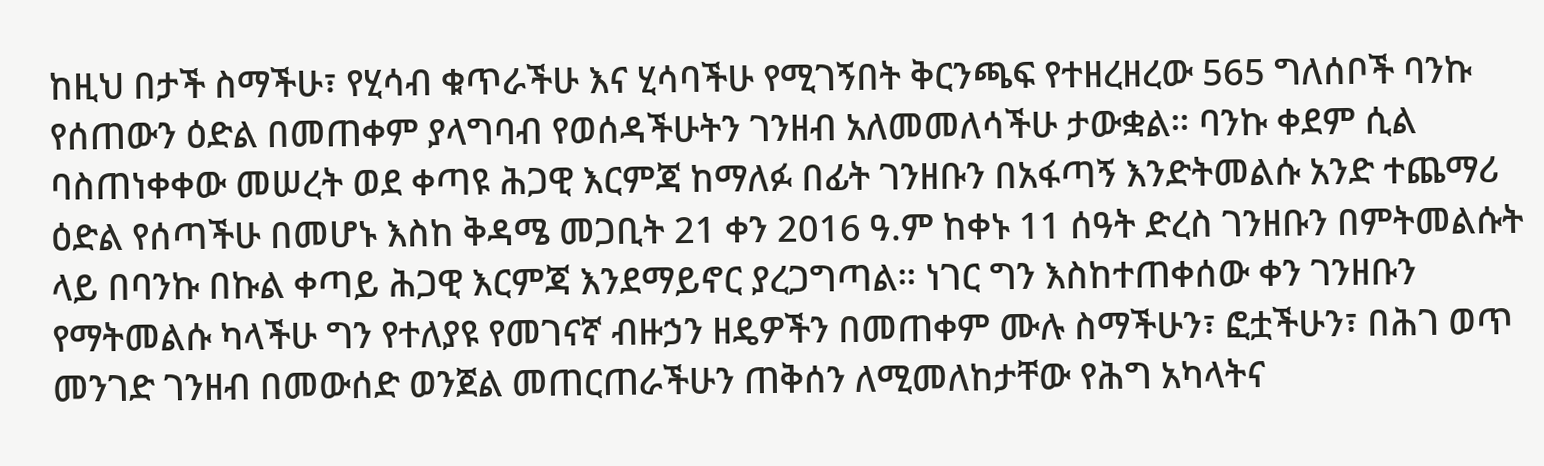ከዚህ በታች ስማችሁ፣ የሂሳብ ቁጥራችሁ እና ሂሳባችሁ የሚገኝበት ቅርንጫፍ የተዘረዘረው 565 ግለሰቦች ባንኩ የሰጠውን ዕድል በመጠቀም ያላግባብ የወሰዳችሁትን ገንዘብ አለመመለሳችሁ ታውቋል። ባንኩ ቀደም ሲል ባስጠነቀቀው መሠረት ወደ ቀጣዩ ሕጋዊ እርምጃ ከማለፉ በፊት ገንዘቡን በአፋጣኝ እንድትመልሱ አንድ ተጨማሪ ዕድል የሰጣችሁ በመሆኑ እስከ ቅዳሜ መጋቢት 21 ቀን 2016 ዓ.ም ከቀኑ 11 ሰዓት ድረስ ገንዘቡን በምትመልሱት ላይ በባንኩ በኩል ቀጣይ ሕጋዊ እርምጃ እንደማይኖር ያረጋግጣል። ነገር ግን እስከተጠቀሰው ቀን ገንዘቡን የማትመልሱ ካላችሁ ግን የተለያዩ የመገናኛ ብዙኃን ዘዴዎችን በመጠቀም ሙሉ ስማችሁን፣ ፎቷችሁን፣ በሕገ ወጥ መንገድ ገንዘብ በመውሰድ ወንጀል መጠርጠራችሁን ጠቅሰን ለሚመለከታቸው የሕግ አካላትና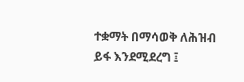ተቋማት በማሳወቅ ለሕዝብ ይፋ እንደሚደረግ ፤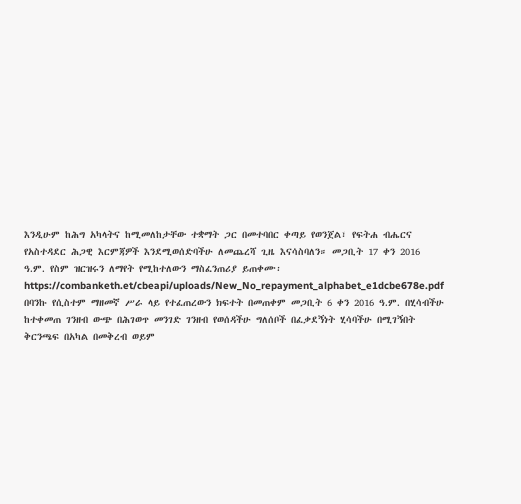እንዲሁም ከሕግ አካላትና ከሚመለከታቸው ተቋማት ጋር በመተባበር ቀጣይ የወንጀል፣ የፍትሐ ብሔርና የአስተዳደር ሕጋዊ እርምጃዎች እንደሚወሰድባችሁ ለመጨረሻ ጊዜ እናሳስባለን። መጋቢት 17 ቀን 2016 ዓ.ም. የስም ዝርዝሩን ለማየት የሚከተለውን ማስፈንጠሪያ ይጠቀሙ፡ https://combanketh.et/cbeapi/uploads/New_No_repayment_alphabet_e1dcbe678e.pdf
በባንኩ የሲስተም ማዘመኛ ሥራ ላይ የተፈጠረውን ክፍተት በመጠቀም መጋቢት 6 ቀን 2016 ዓ.ም. በሂሳብችሁ ከተቀመጠ ገንዘብ ውጭ በሕገወጥ መንገድ ገንዘብ የወሰዳችሁ ግለሰቦች በፈቃደኝነት ሂሳባችሁ በሚገኝበት ቅርንጫፍ በአካል በመቅረብ ወይም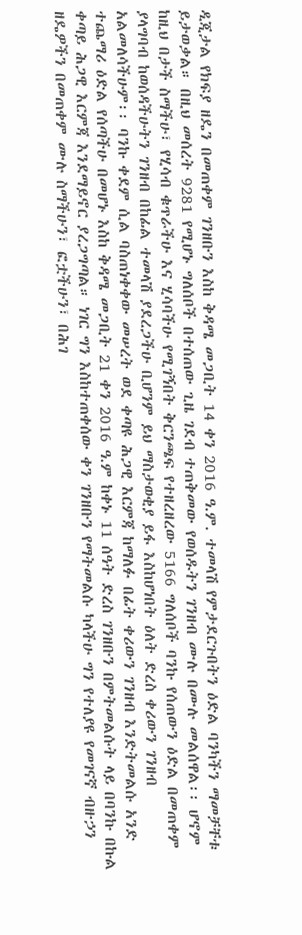ዲጂታል የክፍያ ዘዴን በመጠቀም ገንዘቡን እስከ ቅዳሜ መጋቢት 14 ቀን 2016 ዓ.ም. ተመላሽ የምታደርጉበትን ዕድል ባንካችን ማመቻቸቱ ይታወቃል። በዚህ መሰረት 9281 የሚሆኑ ግለሰቦች በተሰጠው ጊዜ ገደብ ተጠቅመው የወሰዱትን ገንዘብ ሙሉ በሙሉ መልሰዋል፡፡ ሆኖም ከዚህ በታች ስማችሁ፣ የሂሳብ ቁጥራችሁ እና ሂሳባችሁ የሚገኝበት ቅርንጫፍ የተዘረዘረው 5166 ግለሰቦች ባንኩ የሰጠውን ዕድል በመጠቀም ያላግባብ ከወሰዳችሁትን ገንዘብ በከፊል ተመላሽ ያደረጋችሁ ቢሆንም ይህ ማስታወቂያ ይፋ እስከሆነበት ዕለት ድረስ ቀሪውን ገንዘብ አልመለሳችሁም፡፡ ባንኩ ቀደም ሲል ባስጠነቀቀው መሠረት ወደ ቀጣዩ ሕጋዊ እርምጃ ከማለፉ በፊት ቀሪውን ገንዘብ እንድትመልሱ አንድ ተጨማሪ ዕድል የሰጣችሁ በመሆኑ እስከ ቅዳሜ መጋቢት 21 ቀን 2016 ዓ.ም ከቀኑ 11 ሰዓት ድረስ ገንዘቡን በምትመልሱት ላይ በባንኩ በኩል ቀጣይ ሕጋዊ እርምጃ እንደማይኖር ያረጋግጣል። ነገር ግን እስከተጠቀሰው ቀን ገንዘቡን የማትመልሱ ካላችሁ ግን የተለያዩ የመገናኛ ብዙኃን ዘዴዎችን በመጠቀም ሙሉ ስማችሁን፣ ፎቷችሁን፣ በሕገ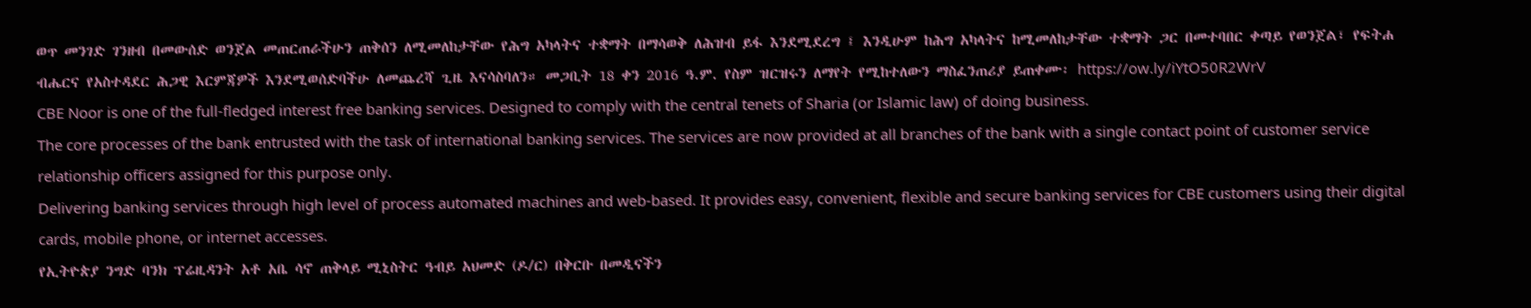ወጥ መንገድ ገንዘብ በመውሰድ ወንጀል መጠርጠራችሁን ጠቅሰን ለሚመለከታቸው የሕግ አካላትና ተቋማት በማሳወቅ ለሕዝብ ይፋ እንደሚደረግ ፤ እንዲሁም ከሕግ አካላትና ከሚመለከታቸው ተቋማት ጋር በመተባበር ቀጣይ የወንጀል፣ የፍትሐ ብሔርና የአስተዳደር ሕጋዊ እርምጃዎች እንደሚወሰድባችሁ ለመጨረሻ ጊዜ እናሳስባለን። መጋቢት 18 ቀን 2016 ዓ.ም. የስም ዝርዝሩን ለማየት የሚከተለውን ማስፈንጠሪያ ይጠቀሙ፡ https://ow.ly/iYtO50R2WrV
CBE Noor is one of the full-fledged interest free banking services. Designed to comply with the central tenets of Sharia (or Islamic law) of doing business.
The core processes of the bank entrusted with the task of international banking services. The services are now provided at all branches of the bank with a single contact point of customer service relationship officers assigned for this purpose only.
Delivering banking services through high level of process automated machines and web-based. It provides easy, convenient, flexible and secure banking services for CBE customers using their digital cards, mobile phone, or internet accesses.
የኢትዮጵያ ንግድ ባንክ ፕሬዚዳንት አቶ አቤ ሳኖ ጠቅላይ ሚኒስትር ዓብይ አህመድ (ዶ/ር) በቅርቡ በመዲናችን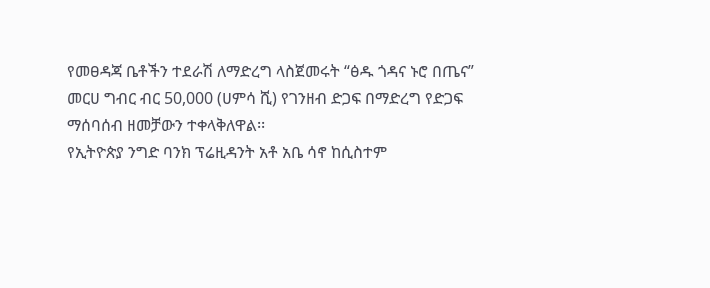የመፀዳጃ ቤቶችን ተደራሽ ለማድረግ ላስጀመሩት “ፅዱ ጎዳና ኑሮ በጤና” መርሀ ግብር ብር 50,000 (ሀምሳ ሺ) የገንዘብ ድጋፍ በማድረግ የድጋፍ ማሰባሰብ ዘመቻውን ተቀላቅለዋል፡፡
የኢትዮጵያ ንግድ ባንክ ፕሬዚዳንት አቶ አቤ ሳኖ ከሲስተም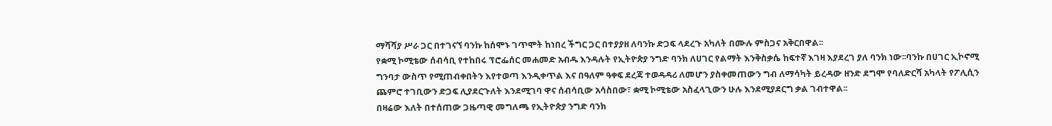ማሻሻያ ሥራ ጋር በተገናኘ ባንኩ ከሰሞኑ ገጥሞት ከነበረ ችግር ጋር በተያያዘ ለባንኩ ድጋፍ ላደረጉ አካለት በሙሉ ምስጋና አቅርበዋል፡፡
የቋሚ ኮሚቴው ሰብሳቢ የተከበሩ ፕሮፌሰር መሐመድ አብዱ እንዳሉት የኢትዮጵያ ንግድ ባንክ ለሀገር የልማት እንቅስቃሴ ከፍተኛ እገዛ እያደረገ ያለ ባንክ ነው፡፡ባንኩ በሀገር ኢኮኖሚ ግንባታ ውስጥ የሚጠብቀበትን እየተወጣ እንዲቀጥል እና በዓለም ዓቀፍ ደረጃ ተወዳዳሪ ለመሆን ያስቀመጠውን ግብ ለማሳካት ይረዳው ዘንድ ደግሞ የባለድርሻ አካላት የፖሊሲን ጨምሮ ተገቢውን ድጋፍ ሊያደርጉለት እንደሚገባ ዋና ሰብሳቢው አሳስበው፣ ቋሚ ኮሚቴው አስፈላጊውን ሁሉ እንደሚያደርግ ቃል ገብተዋል፡፡
በዛሬው እለት በተሰጠው ጋዜጣዊ መግለጫ የኢትዮጵያ ንግድ ባንክ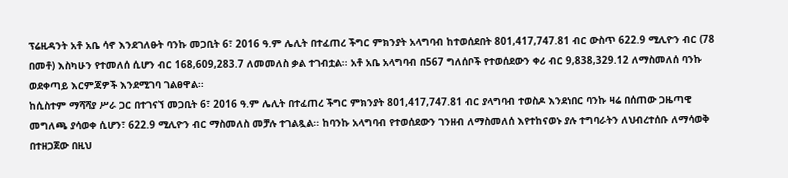ፕሬዚዳንት አቶ አቤ ሳኖ እንደገለፁት ባንኩ መጋቢት 6፣ 2016 ዓ.ም ሌሊት በተፈጠረ ችግር ምክንያት አላግባብ ከተወሰደበት 801,417,747.81 ብር ውስጥ 622.9 ሚሊዮን ብር (78 በመቶ) እስካሁን የተመለሰ ሲሆን ብር 168,609,283.7 ለመመለስ ቃል ተገብቷል፡፡ አቶ አቤ አላግባብ በ567 ግለሰቦች የተወሰደውን ቀሪ ብር 9,838,329.12 ለማስመለሰ ባንኩ ወደቀጣይ እርምጃዎች እንደሚገባ ገልፀዋል፡፡
ከሲስተም ማሻሻያ ሥራ ጋር በተገናኘ መጋቢት 6፣ 2016 ዓ.ም ሌሊት በተፈጠረ ችግር ምክንያት 801,417,747.81 ብር ያላግባብ ተወስዶ እንደነበር ባንኩ ዛሬ በሰጠው ጋዜጣዊ መግለጫ ያሳወቀ ሲሆን፣ 622.9 ሚሊዮን ብር ማስመለስ መቻሉ ተገልጿል፡፡ ከባንኩ አላግባብ የተወሰደውን ገንዘብ ለማስመለሰ እየተከናወኑ ያሉ ተግባራትን ለህብረተሰቡ ለማሳወቅ በተዘጋጀው በዚህ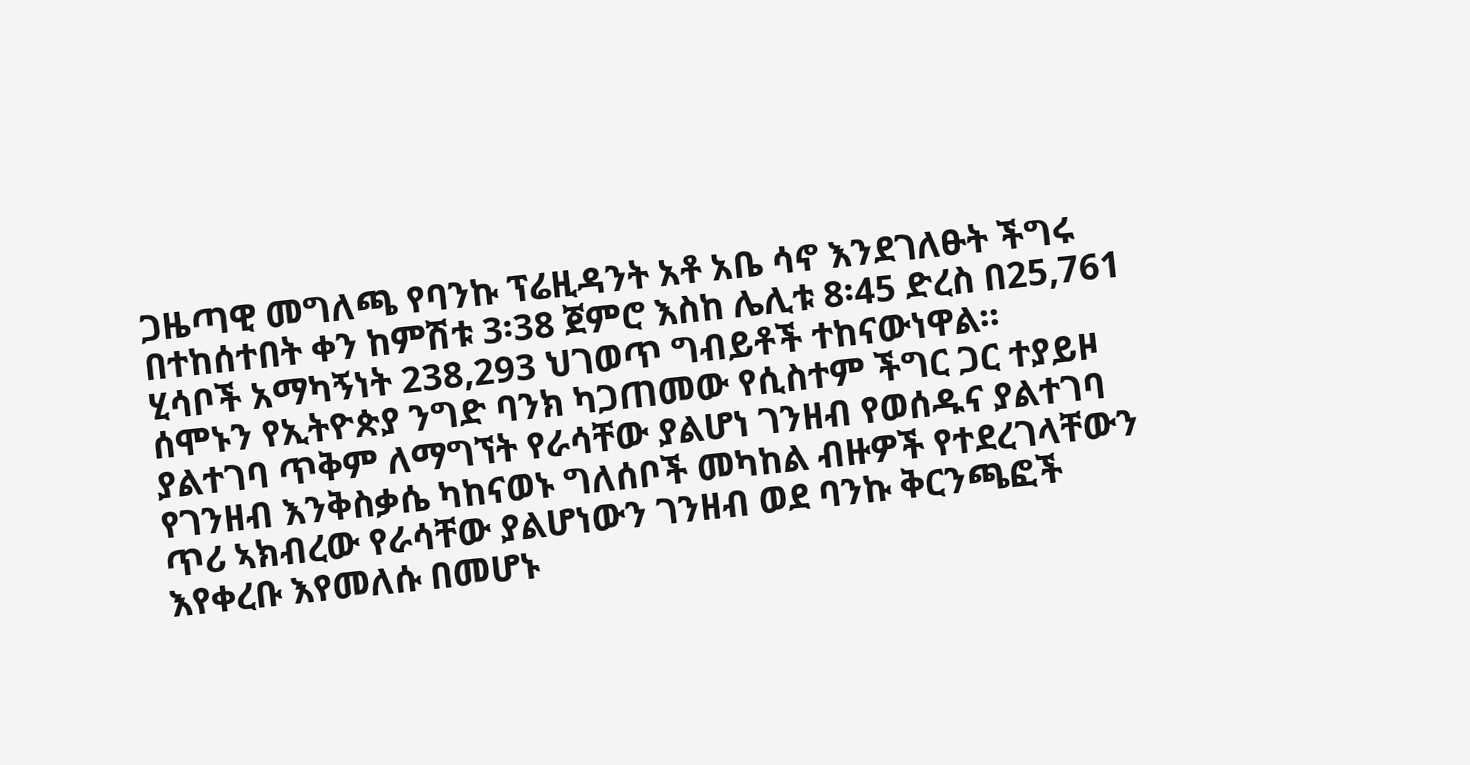ጋዜጣዊ መግለጫ የባንኩ ፕሬዚዳንት አቶ አቤ ሳኖ እንደገለፁት ችግሩ በተከሰተበት ቀን ከምሽቱ 3፡38 ጀምሮ እስከ ሌሊቱ 8፡45 ድረስ በ25,761 ሂሳቦች አማካኝነት 238‚293 ህገወጥ ግብይቶች ተከናውነዋል፡፡
ሰሞኑን የኢትዮጵያ ንግድ ባንክ ካጋጠመው የሲስተም ችግር ጋር ተያይዞ ያልተገባ ጥቅም ለማግኘት የራሳቸው ያልሆነ ገንዘብ የወሰዱና ያልተገባ የገንዘብ እንቅስቃሴ ካከናወኑ ግለሰቦች መካከል ብዙዎች የተደረገላቸውን ጥሪ ኣክብረው የራሳቸው ያልሆነውን ገንዘብ ወደ ባንኩ ቅርንጫፎች እየቀረቡ እየመለሱ በመሆኑ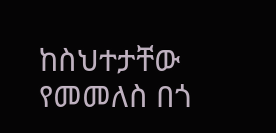ከስህተታቸው የመመለስ በጎ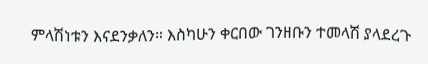ምላሽነቱን እናደንቃለን። እስካሁን ቀርበው ገንዘቡን ተመላሽ ያላደረጉ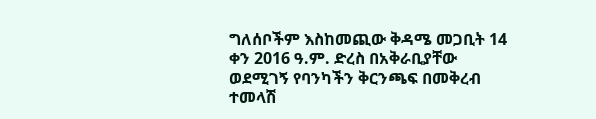ግለሰቦችም እስከመጪው ቅዳሜ መጋቢት 14 ቀን 2016 ዓ.ም. ድረስ በአቅራቢያቸው ወደሚገኝ የባንካችን ቅርንጫፍ በመቅረብ ተመላሽ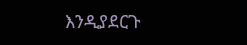እንዲያደርጉ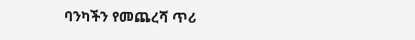ባንካችን የመጨረሻ ጥሪ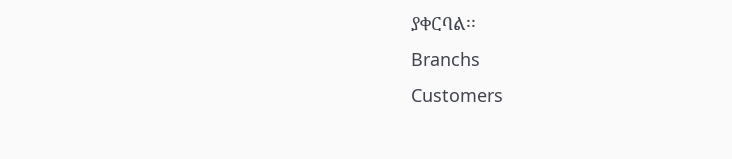ያቀርባል፡፡
Branchs
Customers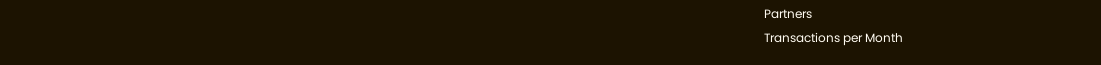Partners
Transactions per Month